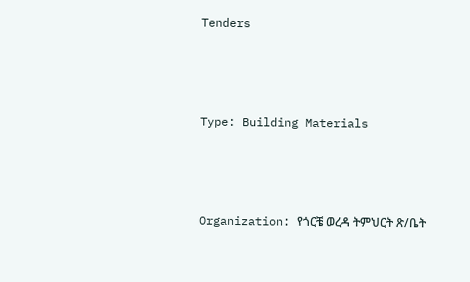Tenders



Type: Building Materials



Organization: የጎርቼ ወረዳ ትምህርት ጽ/ቤት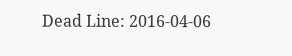Dead Line: 2016-04-06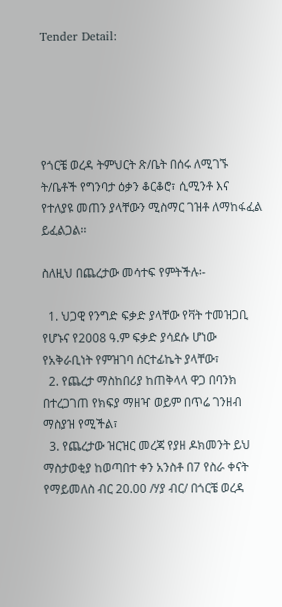Tender Detail:





የጎርቼ ወረዳ ትምህርት ጽ/ቤት በሰሩ ለሚገኙ ት/ቤቶች የግንባታ ዕቃን ቆርቆሮ፣ ሲሚንቶ እና የተለያዩ መጠን ያላቸውን ሚስማር ገዝቶ ለማከፋፈል ይፈልጋል፡፡

ስለዚህ በጨረታው መሳተፍ የምትችሉ፡-

  1. ህጋዊ የንግድ ፍቃድ ያላቸው የቫት ተመዝጋቢ የሆኑና የ2008 ዓ.ም ፍቃድ ያሳደሱ ሆነው የአቅራቢነት የምዝገባ ሰርተፊኬት ያላቸው፣
  2. የጨረታ ማስከበሪያ ከጠቅላላ ዋጋ በባንክ በተረጋገጠ የክፍያ ማዘዣ ወይም በጥሬ ገንዘብ ማስያዝ የሚችል፣
  3. የጨረታው ዝርዝር መረጃ የያዘ ዶክመንት ይህ ማስታወቂያ ከወጣበተ ቀን አንስቶ በ7 የስራ ቀናት የማይመለስ ብር 20.00 /ሃያ ብር/ በጎርቼ ወረዳ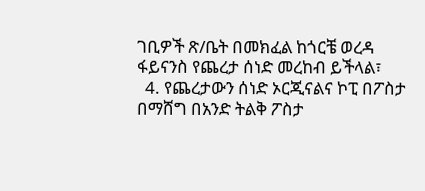ገቢዎች ጽ/ቤት በመክፈል ከጎርቼ ወረዳ ፋይናንስ የጨረታ ሰነድ መረከብ ይችላል፣
  4. የጨረታውን ሰነድ ኦርጂናልና ኮፒ በፖስታ በማሸግ በአንድ ትልቅ ፖስታ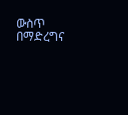ውስጥ በማድረግና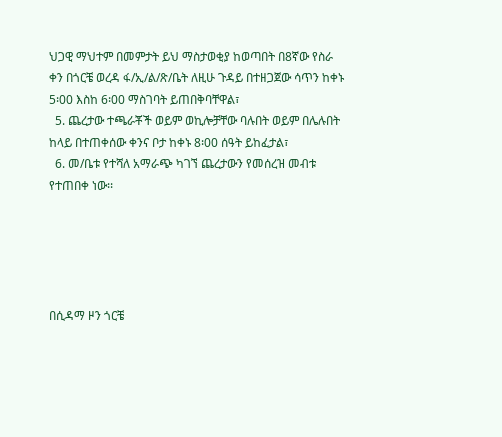ህጋዊ ማህተም በመምታት ይህ ማስታወቂያ ከወጣበት በ8ኛው የስራ ቀን በጎርቼ ወረዳ ፋ/ኢ/ል/ጽ/ቤት ለዚሁ ጉዳይ በተዘጋጀው ሳጥን ከቀኑ 5፡00 እስከ 6፡00 ማስገባት ይጠበቅባቸዋል፣
  5. ጨረታው ተጫራቾች ወይም ወኪሎቻቸው ባሉበት ወይም በሌሉበት ከላይ በተጠቀሰው ቀንና ቦታ ከቀኑ 8፡00 ሰዓት ይከፈታል፣
  6. መ/ቤቱ የተሻለ አማራጭ ካገኘ ጨረታውን የመሰረዝ መብቱ የተጠበቀ ነው፡፡





በሲዳማ ዞን ጎርቼ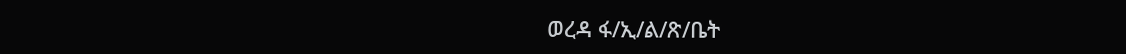ወረዳ ፋ/ኢ/ል/ጽ/ቤት